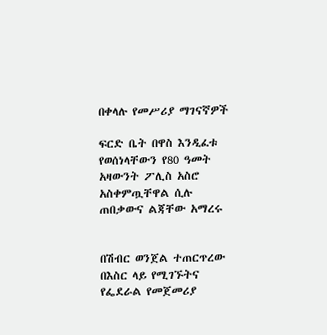በቀላሉ የመሥሪያ ማገናኛዎች

ፍርድ ቤት በዋስ እንዲፈቱ የወሰነላቸውን የ80 ዓመት አዛውንት ፖሊስ አስሮ አስቀምጧቸዋል ሲሉ ጠበቃውና ልጃቸው አማረሩ


በሽብር ወንጀል ተጠርጥረው በእስር ላይ የሚገኙትና የፌደራል የመጀመሪያ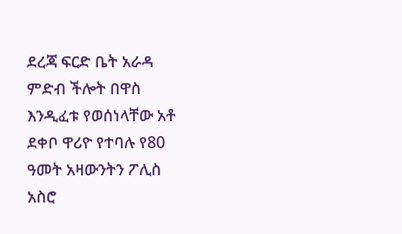ደረጃ ፍርድ ቤት አራዳ ምድብ ችሎት በዋስ እንዲፈቱ የወሰነላቸው አቶ ደቀቦ ዋሪዮ የተባሉ የ80 ዓመት አዛውንትን ፖሊስ አስሮ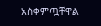አስቀምጧቸዋል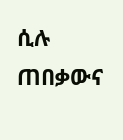ሲሉ ጠበቃውና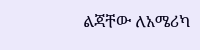ልጃቸው ለአሜሪካ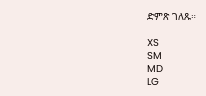ድምጽ ገለጹ።

XS
SM
MD
LG